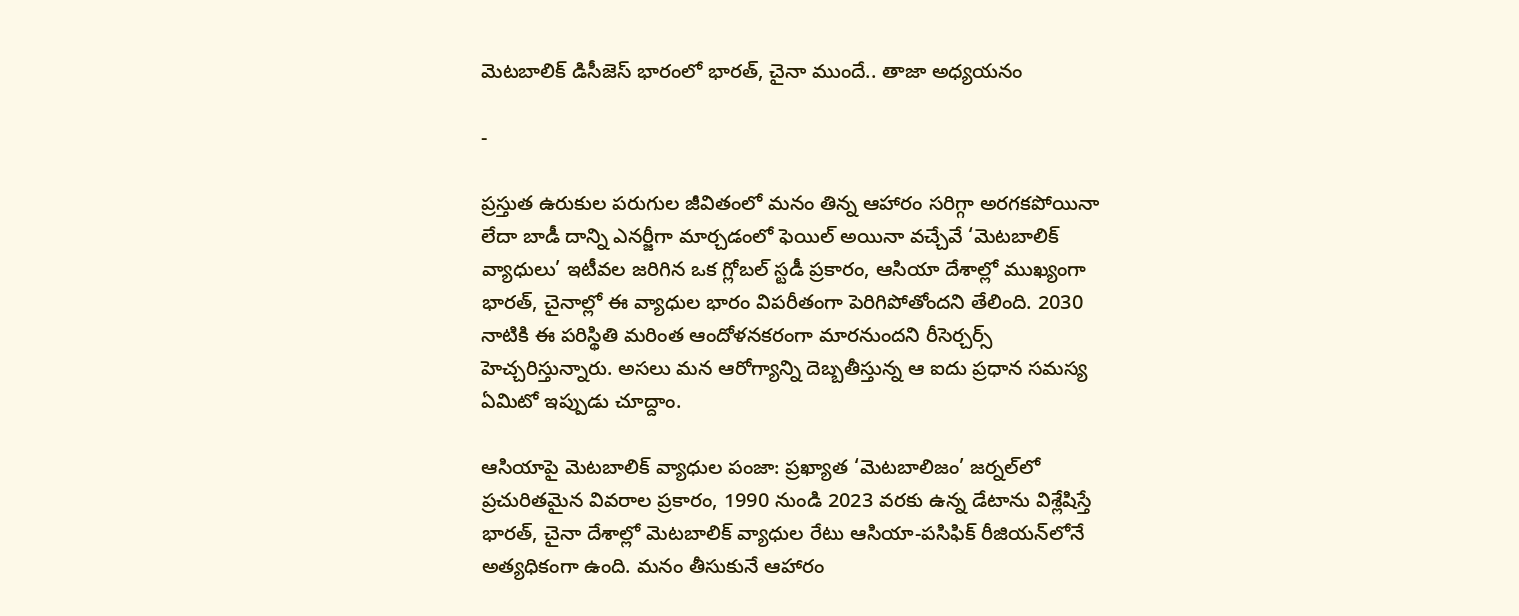మెటబాలిక్ డిసీజెస్ భారంలో భారత్, చైనా ముందే.. తాజా అధ్యయనం

-

ప్రస్తుత ఉరుకుల పరుగుల జీవితంలో మనం తిన్న ఆహారం సరిగ్గా అరగకపోయినా లేదా బాడీ దాన్ని ఎనర్జీగా మార్చడంలో ఫెయిల్ అయినా వచ్చేవే ‘మెటబాలిక్ వ్యాధులు’ ఇటీవల జరిగిన ఒక గ్లోబల్ స్టడీ ప్రకారం, ఆసియా దేశాల్లో ముఖ్యంగా భారత్, చైనాల్లో ఈ వ్యాధుల భారం విపరీతంగా పెరిగిపోతోందని తేలింది. 2030 నాటికి ఈ పరిస్థితి మరింత ఆందోళనకరంగా మారనుందని రీసెర్చర్స్ హెచ్చరిస్తున్నారు. అసలు మన ఆరోగ్యాన్ని దెబ్బతీస్తున్న ఆ ఐదు ప్రధాన సమస్య ఏమిటో ఇప్పుడు చూద్దాం.

ఆసియాపై మెటబాలిక్ వ్యాధుల పంజా: ప్రఖ్యాత ‘మెటబాలిజం’ జర్నల్‌లో ప్రచురితమైన వివరాల ప్రకారం, 1990 నుండి 2023 వరకు ఉన్న డేటాను విశ్లేషిస్తే భారత్, చైనా దేశాల్లో మెటబాలిక్ వ్యాధుల రేటు ఆసియా-పసిఫిక్ రీజియన్‌లోనే అత్యధికంగా ఉంది. మనం తీసుకునే ఆహారం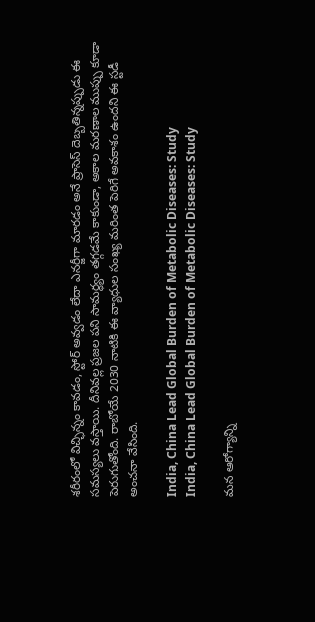శరీరంలో విచ్ఛిన్నం కావడం, స్టోర్ అవ్వడం లేదా ఎనర్జీగా మారడం అనే ప్రాసెస్ దెబ్బతిన్నప్పుడు ఈ సమస్యలు వస్తాయి. దీనివల్ల ప్రజల పని సామర్థ్యం తగ్గడమే కాకుండా, అకాల మరణాల ముప్పు కూడా పెరుగుతోంది. రాబోయే 2030 నాటికి ఈ వ్యాధుల సంఖ్య మరింత పెరిగే అవకాశం ఉందని ఈ స్టడీ అంచనా వేసింది.

India, China Lead Global Burden of Metabolic Diseases: Study
India, China Lead Global Burden of Metabolic Diseases: Study

మన ఆరోగ్యాన్ని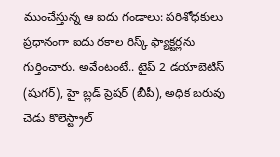ముంచేస్తున్న ఆ ఐదు గండాలు: పరిశోధకులు ప్రధానంగా ఐదు రకాల రిస్క్ ఫ్యాక్టర్లను గుర్తించారు. అవేంటంటే.. టైప్ 2 డయాబెటిస్ (షుగర్), హై బ్లడ్ ప్రెషర్ (బీపీ), అధిక బరువు  చెడు కొలెస్ట్రాల్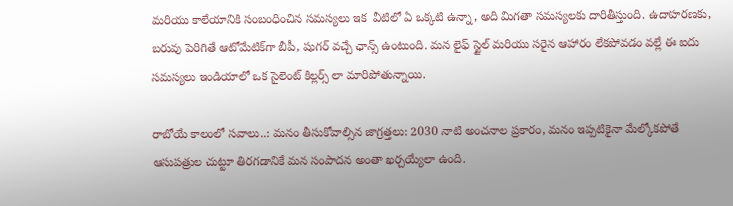మరియు కాలేయానికి సంబంధించిన సమస్యలు ఇక  వీటిలో ఏ ఒక్కటి ఉన్నా, అది మిగతా సమస్యలకు దారితీస్తుంది. ఉదాహరణకు, బరువు పెరిగితే ఆటోమేటిక్‌గా బీపీ, షుగర్ వచ్చే ఛాన్స్ ఉంటుంది. మన లైఫ్ స్టైల్ మరియు సరైన ఆహారం లేకపోవడం వల్లే ఈ ఐదు సమస్యలు ఇండియాలో ఒక సైలెంట్ కిల్లర్స్ లా మారిపోతున్నాయి.

రాబోయే కాలంలో సవాలు..: మనం తీసుకోవాల్సిన జాగ్రత్తలు: 2030 నాటి అంచనాల ప్రకారం, మనం ఇప్పటికైనా మేల్కోకపోతే ఆసుపత్రుల చుట్టూ తిరగడానికే మన సంపాదన అంతా ఖర్చయ్యేలా ఉంది.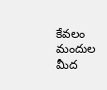కేవలం మందుల మీద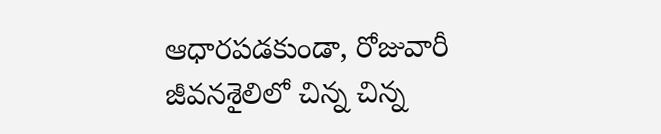ఆధారపడకుండా, రోజువారీ జీవనశైలిలో చిన్న చిన్న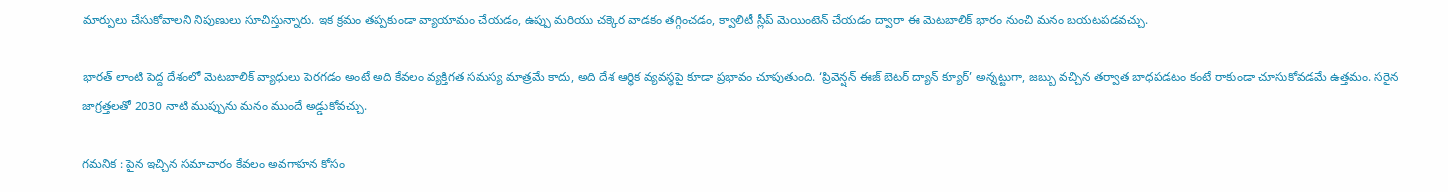మార్పులు చేసుకోవాలని నిపుణులు సూచిస్తున్నారు. ఇక క్రమం తప్పకుండా వ్యాయామం చేయడం, ఉప్పు మరియు చక్కెర వాడకం తగ్గించడం, క్వాలిటీ స్లీప్ మెయింటెన్ చేయడం ద్వారా ఈ మెటబాలిక్ భారం నుంచి మనం బయటపడవచ్చు.

భారత్ లాంటి పెద్ద దేశంలో మెటబాలిక్ వ్యాధులు పెరగడం అంటే అది కేవలం వ్యక్తిగత సమస్య మాత్రమే కాదు, అది దేశ ఆర్థిక వ్యవస్థపై కూడా ప్రభావం చూపుతుంది. ‘ప్రివెన్షన్ ఈజ్ బెటర్ ద్యాన్ క్యూర్’ అన్నట్టుగా, జబ్బు వచ్చిన తర్వాత బాధపడటం కంటే రాకుండా చూసుకోవడమే ఉత్తమం. సరైన జాగ్రత్తలతో 2030 నాటి ముప్పును మనం ముందే అడ్డుకోవచ్చు.

గమనిక : పైన ఇచ్చిన సమాచారం కేవలం అవగాహన కోసం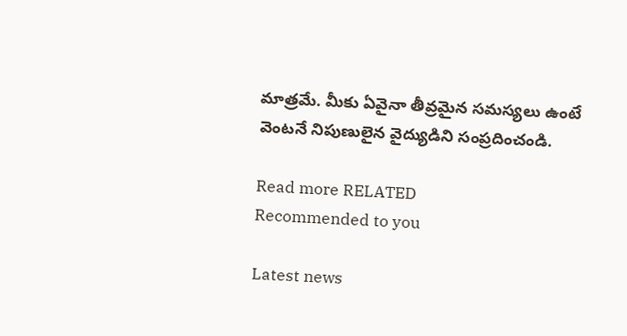మాత్రమే. మీకు ఏవైనా తీవ్రమైన సమస్యలు ఉంటే వెంటనే నిపుణులైన వైద్యుడిని సంప్రదించండి.

Read more RELATED
Recommended to you

Latest news